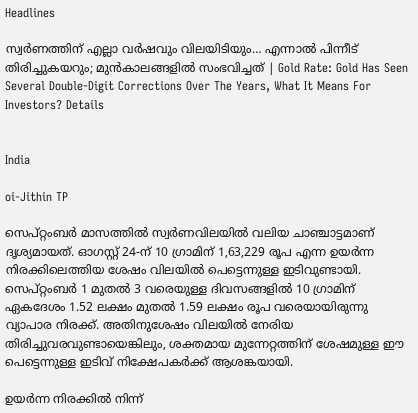Headlines

സ്വര്‍ണത്തിന് എല്ലാ വര്‍ഷവും വിലയിടിയും… എന്നാല്‍ പിന്നീട് തിരിച്ചുകയറും; മുന്‍കാലങ്ങളില്‍ സംഭവിച്ചത് | Gold Rate: Gold Has Seen Several Double-Digit Corrections Over The Years, What It Means For Investors? Details


India

oi-Jithin TP

സെപ്റ്റംബര്‍ മാസത്തില്‍ സ്വര്‍ണവിലയില്‍ വലിയ ചാഞ്ചാട്ടമാണ് ദൃശ്യമായത്. ഓഗസ്റ്റ് 24-ന് 10 ഗ്രാമിന് 1,63,229 രൂപ എന്ന ഉയര്‍ന്ന നിരക്കിലെത്തിയ ശേഷം വിലയില്‍ പെട്ടെന്നുള്ള ഇടിവുണ്ടായി. സെപ്റ്റംബര്‍ 1 മുതല്‍ 3 വരെയുള്ള ദിവസങ്ങളില്‍ 10 ഗ്രാമിന് ഏകദേശം 1.52 ലക്ഷം മുതല്‍ 1.59 ലക്ഷം രൂപ വരെയായിരുന്നു വ്യാപാര നിരക്ക്. അതിനുശേഷം വിലയില്‍ നേരിയ തിരിച്ചുവരവുണ്ടായെങ്കിലും, ശക്തമായ മുന്നേറ്റത്തിന് ശേഷമുള്ള ഈ പെട്ടെന്നുള്ള ഇടിവ് നിക്ഷേപകര്‍ക്ക് ആശങ്കയായി.

ഉയര്‍ന്ന നിരക്കില്‍ നിന്ന്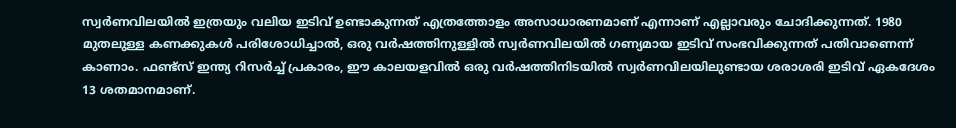സ്വര്‍ണവിലയില്‍ ഇത്രയും വലിയ ഇടിവ് ഉണ്ടാകുന്നത് എത്രത്തോളം അസാധാരണമാണ് എന്നാണ് എല്ലാവരും ചോദിക്കുന്നത്. 1980 മുതലുള്ള കണക്കുകള്‍ പരിശോധിച്ചാല്‍, ഒരു വര്‍ഷത്തിനുള്ളില്‍ സ്വര്‍ണവിലയില്‍ ഗണ്യമായ ഇടിവ് സംഭവിക്കുന്നത് പതിവാണെന്ന് കാണാം. ഫണ്ട്സ് ഇന്ത്യ റിസര്‍ച്ച് പ്രകാരം, ഈ കാലയളവില്‍ ഒരു വര്‍ഷത്തിനിടയില്‍ സ്വര്‍ണവിലയിലുണ്ടായ ശരാശരി ഇടിവ് ഏകദേശം 13 ശതമാനമാണ്.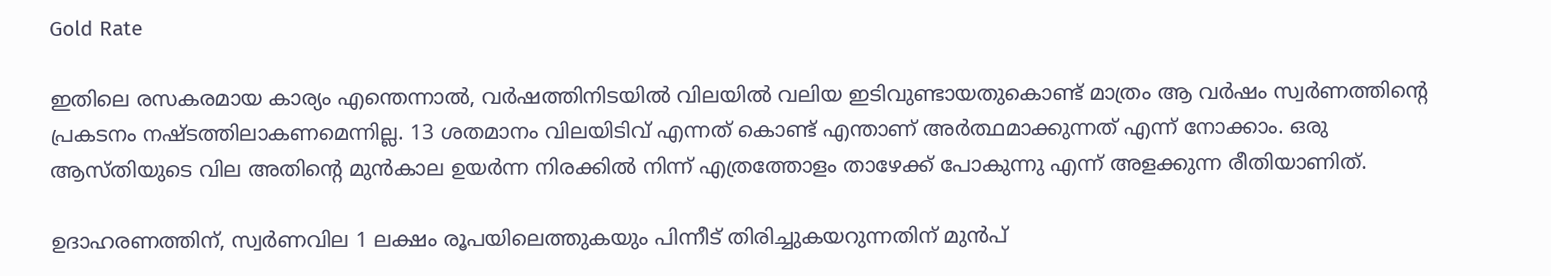Gold Rate

ഇതിലെ രസകരമായ കാര്യം എന്തെന്നാല്‍, വര്‍ഷത്തിനിടയില്‍ വിലയില്‍ വലിയ ഇടിവുണ്ടായതുകൊണ്ട് മാത്രം ആ വര്‍ഷം സ്വര്‍ണത്തിന്റെ പ്രകടനം നഷ്ടത്തിലാകണമെന്നില്ല. 13 ശതമാനം വിലയിടിവ് എന്നത് കൊണ്ട് എന്താണ് അര്‍ത്ഥമാക്കുന്നത് എന്ന് നോക്കാം. ഒരു ആസ്തിയുടെ വില അതിന്റെ മുന്‍കാല ഉയര്‍ന്ന നിരക്കില്‍ നിന്ന് എത്രത്തോളം താഴേക്ക് പോകുന്നു എന്ന് അളക്കുന്ന രീതിയാണിത്.

ഉദാഹരണത്തിന്, സ്വര്‍ണവില 1 ലക്ഷം രൂപയിലെത്തുകയും പിന്നീട് തിരിച്ചുകയറുന്നതിന് മുന്‍പ്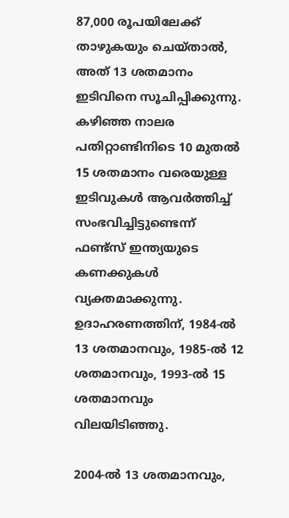87,000 രൂപയിലേക്ക് താഴുകയും ചെയ്താല്‍, അത് 13 ശതമാനം ഇടിവിനെ സൂചിപ്പിക്കുന്നു. കഴിഞ്ഞ നാലര പതിറ്റാണ്ടിനിടെ 10 മുതല്‍ 15 ശതമാനം വരെയുള്ള ഇടിവുകള്‍ ആവര്‍ത്തിച്ച് സംഭവിച്ചിട്ടുണ്ടെന്ന് ഫണ്ട്സ് ഇന്ത്യയുടെ കണക്കുകള്‍ വ്യക്തമാക്കുന്നു. ഉദാഹരണത്തിന്, 1984-ല്‍ 13 ശതമാനവും, 1985-ല്‍ 12 ശതമാനവും, 1993-ല്‍ 15 ശതമാനവും വിലയിടിഞ്ഞു.

2004-ല്‍ 13 ശതമാനവും,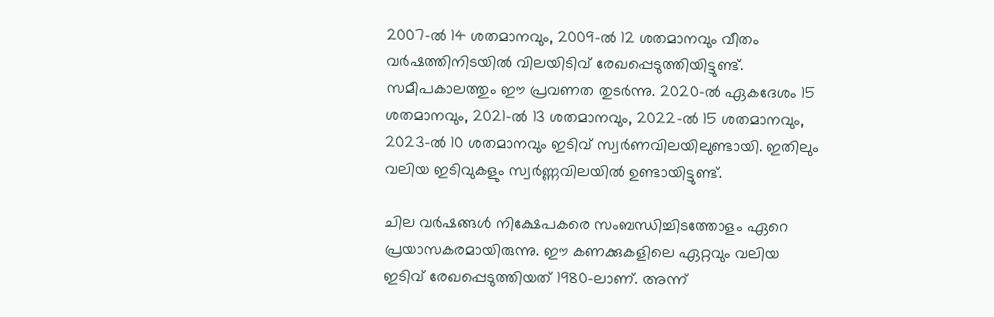2007-ല്‍ 14 ശതമാനവും, 2009-ല്‍ 12 ശതമാനവും വീതം വര്‍ഷത്തിനിടയില്‍ വിലയിടിവ് രേഖപ്പെടുത്തിയിട്ടുണ്ട്. സമീപകാലത്തും ഈ പ്രവണത തുടര്‍ന്നു. 2020-ല്‍ ഏകദേശം 15 ശതമാനവും, 2021-ല്‍ 13 ശതമാനവും, 2022-ല്‍ 15 ശതമാനവും, 2023-ല്‍ 10 ശതമാനവും ഇടിവ് സ്വര്‍ണവിലയിലുണ്ടായി. ഇതിലും വലിയ ഇടിവുകളും സ്വര്‍ണ്ണവിലയില്‍ ഉണ്ടായിട്ടുണ്ട്.

ചില വര്‍ഷങ്ങള്‍ നിക്ഷേപകരെ സംബന്ധിച്ചിടത്തോളം ഏറെ പ്രയാസകരമായിരുന്നു. ഈ കണക്കുകളിലെ ഏറ്റവും വലിയ ഇടിവ് രേഖപ്പെടുത്തിയത് 1980-ലാണ്. അന്ന്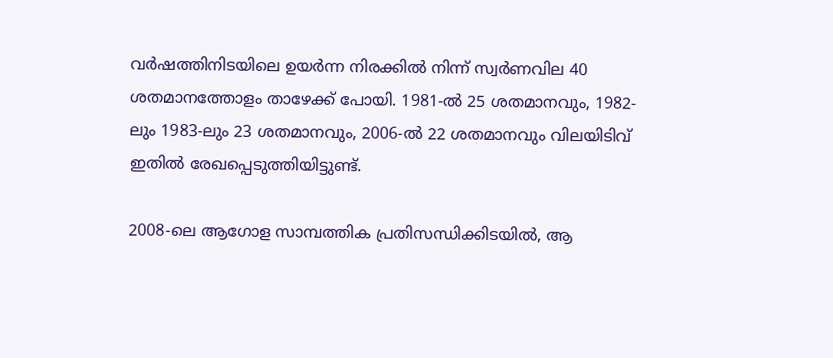വര്‍ഷത്തിനിടയിലെ ഉയര്‍ന്ന നിരക്കില്‍ നിന്ന് സ്വര്‍ണവില 40 ശതമാനത്തോളം താഴേക്ക് പോയി. 1981-ല്‍ 25 ശതമാനവും, 1982-ലും 1983-ലും 23 ശതമാനവും, 2006-ല്‍ 22 ശതമാനവും വിലയിടിവ് ഇതില്‍ രേഖപ്പെടുത്തിയിട്ടുണ്ട്.

2008-ലെ ആഗോള സാമ്പത്തിക പ്രതിസന്ധിക്കിടയില്‍, ആ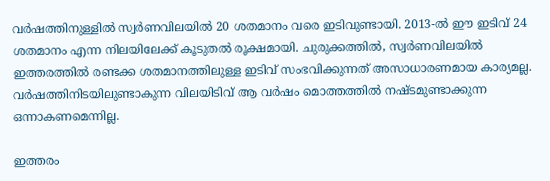വര്‍ഷത്തിനുള്ളില്‍ സ്വര്‍ണവിലയില്‍ 20 ശതമാനം വരെ ഇടിവുണ്ടായി. 2013-ല്‍ ഈ ഇടിവ് 24 ശതമാനം എന്ന നിലയിലേക്ക് കൂടുതല്‍ രൂക്ഷമായി. ചുരുക്കത്തില്‍, സ്വര്‍ണവിലയില്‍ ഇത്തരത്തില്‍ രണ്ടക്ക ശതമാനത്തിലുള്ള ഇടിവ് സംഭവിക്കുന്നത് അസാധാരണമായ കാര്യമല്ല. വര്‍ഷത്തിനിടയിലുണ്ടാകുന്ന വിലയിടിവ് ആ വര്‍ഷം മൊത്തത്തില്‍ നഷ്ടമുണ്ടാക്കുന്ന ഒന്നാകണമെന്നില്ല.

ഇത്തരം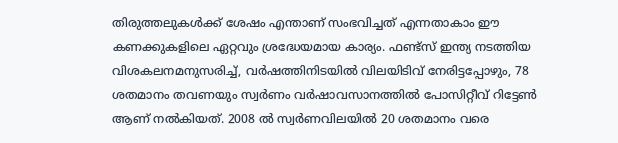തിരുത്തലുകള്‍ക്ക് ശേഷം എന്താണ് സംഭവിച്ചത് എന്നതാകാം ഈ കണക്കുകളിലെ ഏറ്റവും ശ്രദ്ധേയമായ കാര്യം. ഫണ്ട്സ് ഇന്ത്യ നടത്തിയ വിശകലനമനുസരിച്ച്, വര്‍ഷത്തിനിടയില്‍ വിലയിടിവ് നേരിട്ടപ്പോഴും, 78 ശതമാനം തവണയും സ്വര്‍ണം വര്‍ഷാവസാനത്തില്‍ പോസിറ്റീവ് റിട്ടേണ്‍ ആണ് നല്‍കിയത്. 2008 ല്‍ സ്വര്‍ണവിലയില്‍ 20 ശതമാനം വരെ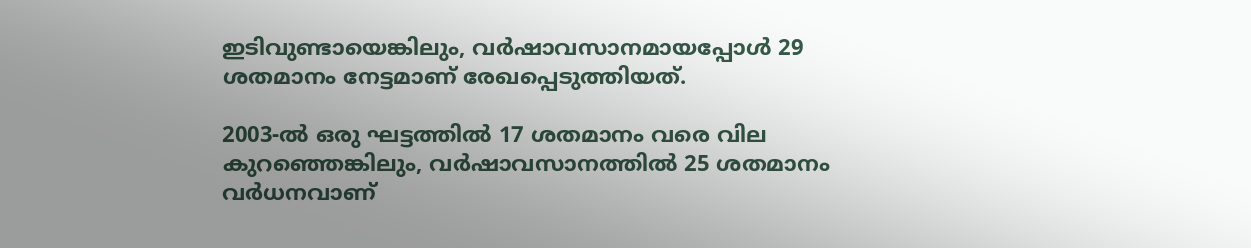ഇടിവുണ്ടായെങ്കിലും, വര്‍ഷാവസാനമായപ്പോള്‍ 29 ശതമാനം നേട്ടമാണ് രേഖപ്പെടുത്തിയത്.

2003-ല്‍ ഒരു ഘട്ടത്തില്‍ 17 ശതമാനം വരെ വില കുറഞ്ഞെങ്കിലും, വര്‍ഷാവസാനത്തില്‍ 25 ശതമാനം വര്‍ധനവാണ്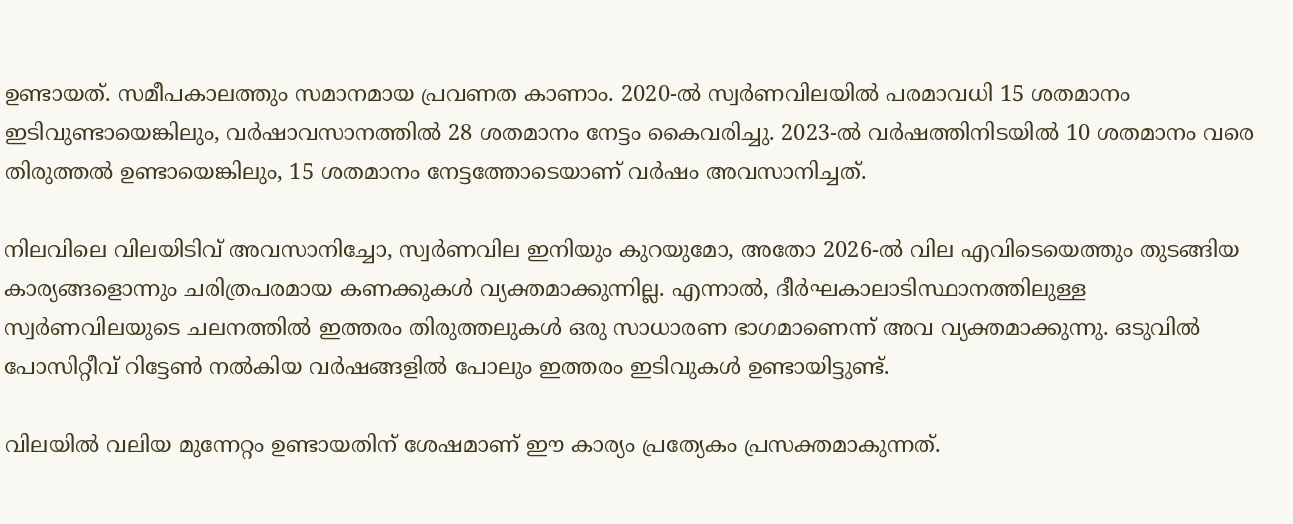ഉണ്ടായത്. സമീപകാലത്തും സമാനമായ പ്രവണത കാണാം. 2020-ല്‍ സ്വര്‍ണവിലയില്‍ പരമാവധി 15 ശതമാനം ഇടിവുണ്ടായെങ്കിലും, വര്‍ഷാവസാനത്തില്‍ 28 ശതമാനം നേട്ടം കൈവരിച്ചു. 2023-ല്‍ വര്‍ഷത്തിനിടയില്‍ 10 ശതമാനം വരെ തിരുത്തല്‍ ഉണ്ടായെങ്കിലും, 15 ശതമാനം നേട്ടത്തോടെയാണ് വര്‍ഷം അവസാനിച്ചത്.

നിലവിലെ വിലയിടിവ് അവസാനിച്ചോ, സ്വര്‍ണവില ഇനിയും കുറയുമോ, അതോ 2026-ല്‍ വില എവിടെയെത്തും തുടങ്ങിയ കാര്യങ്ങളൊന്നും ചരിത്രപരമായ കണക്കുകള്‍ വ്യക്തമാക്കുന്നില്ല. എന്നാല്‍, ദീര്‍ഘകാലാടിസ്ഥാനത്തിലുള്ള സ്വര്‍ണവിലയുടെ ചലനത്തില്‍ ഇത്തരം തിരുത്തലുകള്‍ ഒരു സാധാരണ ഭാഗമാണെന്ന് അവ വ്യക്തമാക്കുന്നു. ഒടുവില്‍ പോസിറ്റീവ് റിട്ടേണ്‍ നല്‍കിയ വര്‍ഷങ്ങളില്‍ പോലും ഇത്തരം ഇടിവുകള്‍ ഉണ്ടായിട്ടുണ്ട്.

വിലയില്‍ വലിയ മുന്നേറ്റം ഉണ്ടായതിന് ശേഷമാണ് ഈ കാര്യം പ്രത്യേകം പ്രസക്തമാകുന്നത്.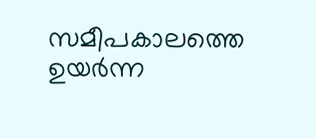സമീപകാലത്തെ ഉയര്‍ന്ന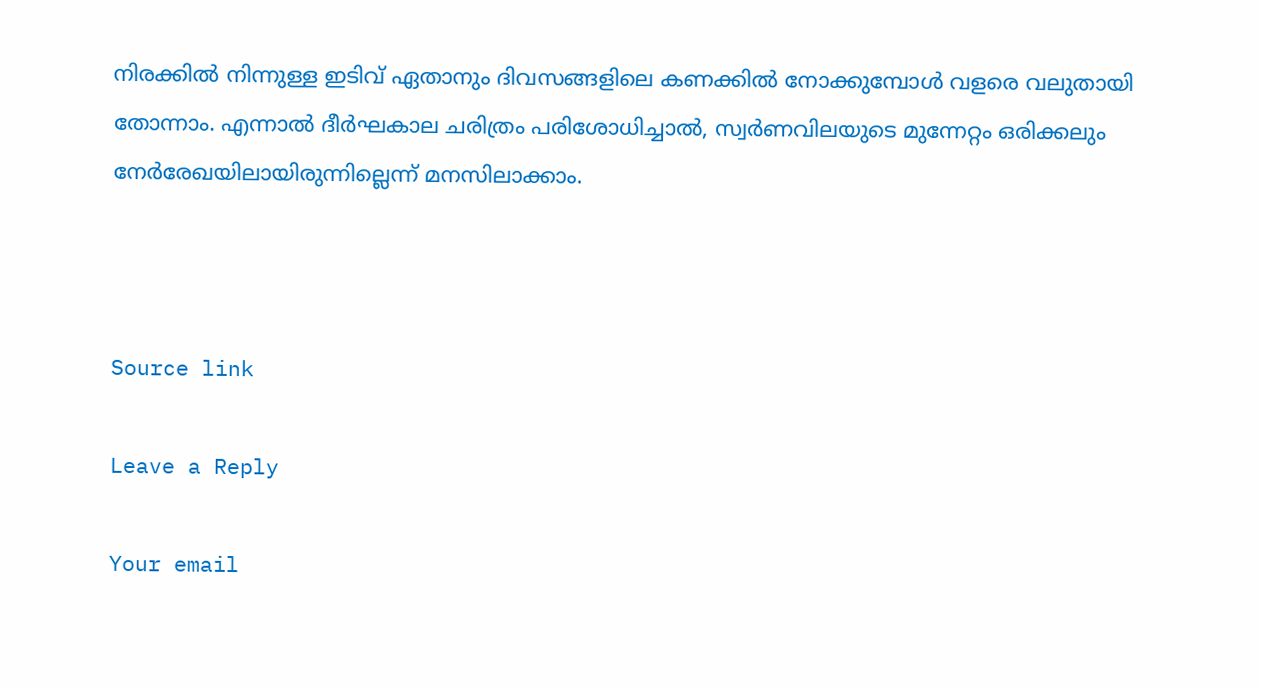നിരക്കില്‍ നിന്നുള്ള ഇടിവ് ഏതാനും ദിവസങ്ങളിലെ കണക്കില്‍ നോക്കുമ്പോള്‍ വളരെ വലുതായി തോന്നാം. എന്നാല്‍ ദീര്‍ഘകാല ചരിത്രം പരിശോധിച്ചാല്‍, സ്വര്‍ണവിലയുടെ മുന്നേറ്റം ഒരിക്കലും നേര്‍രേഖയിലായിരുന്നില്ലെന്ന് മനസിലാക്കാം.



Source link

Leave a Reply

Your email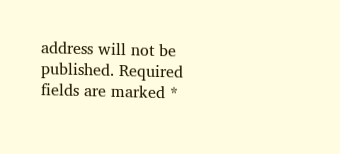address will not be published. Required fields are marked *